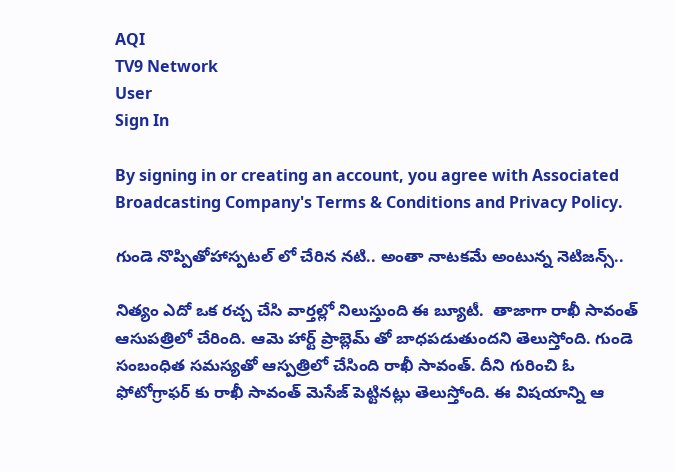AQI
TV9 Network
User
Sign In

By signing in or creating an account, you agree with Associated Broadcasting Company's Terms & Conditions and Privacy Policy.

గుండె నొప్పితోహాస్పటల్ లో చేరిన నటి.. అంతా నాటకమే అంటున్న నెటిజన్స్..

నిత్యం ఎదో ఒక రచ్చ చేసి వార్తల్లో నిలుస్తుంది ఈ బ్యూటీ.  తాజాగా రాఖీ సావంత్ ఆసుపత్రిలో చేరింది. ఆమె హార్ట్ ప్రాబ్లెమ్ తో బాధపడుతుందని తెలుస్తోంది. గుండె సంబంధిత సమస్యతో ఆస్పత్రిలో చేసింది రాఖీ సావంత్. దీని గురించి ఓ ఫోటోగ్రాఫర్ కు రాఖీ సావంత్ మెసేజ్ పెట్టినట్లు తెలుస్తోంది. ఈ విషయాన్ని ఆ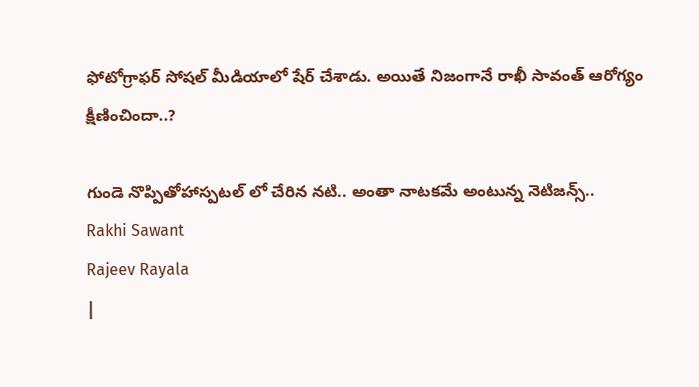ఫోటోగ్రాఫర్ సోషల్ మీడియాలో షేర్ చేశాడు. అయితే నిజంగానే రాఖీ సావంత్ ఆరోగ్యం క్షీణించిందా..?

గుండె నొప్పితోహాస్పటల్ లో చేరిన నటి.. అంతా నాటకమే అంటున్న నెటిజన్స్..
Rakhi Sawant
Rajeev Rayala
|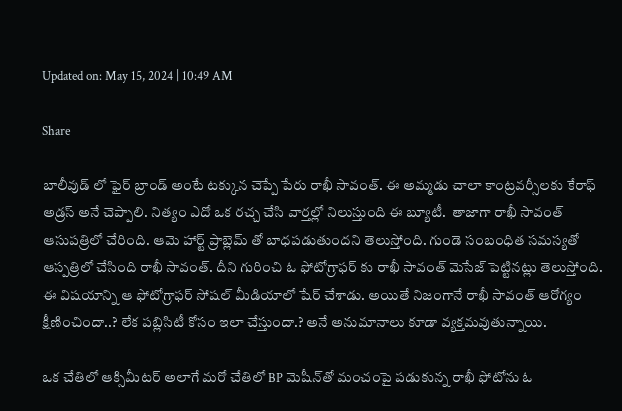Updated on: May 15, 2024 | 10:49 AM

Share

బాలీవుడ్ లో ఫైర్ బ్రాండ్ అంటే టక్కున చెప్పే పేరు రాఖీ సావంత్. ఈ అమ్మడు చాలా కాంట్రవర్సీలకు కేరాఫ్ అడ్రస్ అనే చెప్పాలి. నిత్యం ఎదో ఒక రచ్చ చేసి వార్తల్లో నిలుస్తుంది ఈ బ్యూటీ.  తాజాగా రాఖీ సావంత్ ఆసుపత్రిలో చేరింది. ఆమె హార్ట్ ప్రాబ్లెమ్ తో బాధపడుతుందని తెలుస్తోంది. గుండె సంబంధిత సమస్యతో ఆస్పత్రిలో చేసింది రాఖీ సావంత్. దీని గురించి ఓ ఫోటోగ్రాఫర్ కు రాఖీ సావంత్ మెసేజ్ పెట్టినట్లు తెలుస్తోంది. ఈ విషయాన్ని ఆ ఫోటోగ్రాఫర్ సోషల్ మీడియాలో షేర్ చేశాడు. అయితే నిజంగానే రాఖీ సావంత్ ఆరోగ్యం క్షీణించిందా..? లేక పబ్లిసిటీ కోసం ఇలా చేస్తుందా.? అనే అనుమానాలు కూడా వ్యక్తమవుతున్నాయి.

ఒక చేతిలో ఆక్సిమీటర్ అలాగే మరో చేతిలో BP మెషీన్‌తో మంచంపై పడుకున్న రాఖీ ఫోటోను ఓ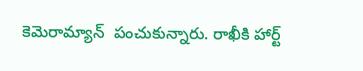కెమెరామ్యాన్  పంచుకున్నారు. రాఖీకి హార్ట్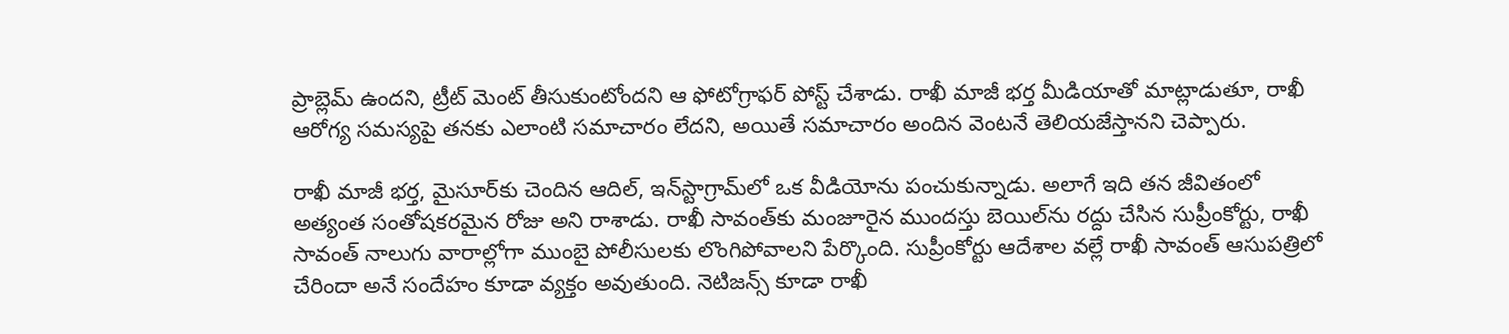ప్రాబ్లెమ్ ఉందని, ట్రీట్ మెంట్ తీసుకుంటోందని ఆ ఫోటోగ్రాఫర్ పోస్ట్ చేశాడు. రాఖీ మాజీ భర్త మీడియాతో మాట్లాడుతూ, రాఖీ ఆరోగ్య సమస్యపై తనకు ఎలాంటి సమాచారం లేదని, అయితే సమాచారం అందిన వెంటనే తెలియజేస్తానని చెప్పారు.

రాఖీ మాజీ భర్త, మైసూర్‌కు చెందిన ఆదిల్, ఇన్‌స్టాగ్రామ్‌లో ఒక వీడియోను పంచుకున్నాడు. అలాగే ఇది తన జీవితంలో అత్యంత సంతోషకరమైన రోజు అని రాశాడు. రాఖీ సావంత్‌కు మంజూరైన ముందస్తు బెయిల్‌ను రద్దు చేసిన సుప్రీంకోర్టు, రాఖీ సావంత్ నాలుగు వారాల్లోగా ముంబై పోలీసులకు లొంగిపోవాలని పేర్కొంది. సుప్రీంకోర్టు ఆదేశాల వల్లే రాఖీ సావంత్ ఆసుపత్రిలో చేరిందా అనే సందేహం కూడా వ్యక్తం అవుతుంది. నెటిజన్స్ కూడా రాఖీ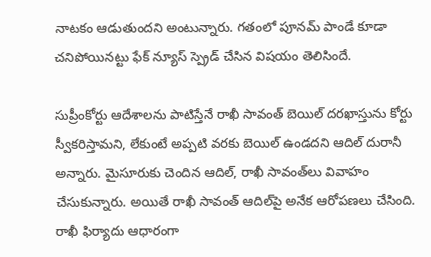నాటకం ఆడుతుందని అంటున్నారు. గతంలో పూనమ్ పాండే కూడా చనిపోయినట్టు ఫేక్ న్యూస్ స్ప్రెడ్ చేసిన విషయం తెలిసిందే.

సుప్రీంకోర్టు ఆదేశాలను పాటిస్తేనే రాఖీ సావంత్‌ బెయిల్‌ దరఖాస్తును కోర్టు స్వీకరిస్తామని, లేకుంటే అప్పటి వరకు బెయిల్‌ ఉండదని ఆదిల్‌ దురానీ అన్నారు. మైసూరుకు చెందిన ఆదిల్, రాఖీ సావంత్‌లు వివాహం చేసుకున్నారు. అయితే రాఖీ సావంత్ ఆదిల్‌పై అనేక ఆరోపణలు చేసింది. రాఖీ ఫిర్యాదు ఆధారంగా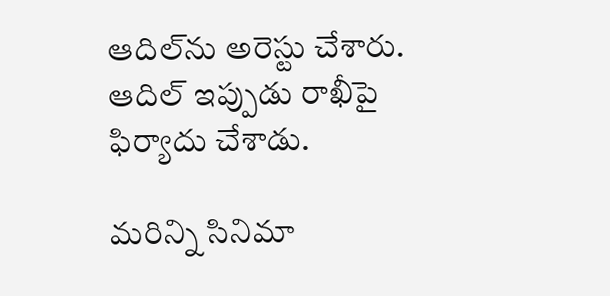ఆదిల్‌ను అరెస్టు చేశారు. ఆదిల్ ఇప్పుడు రాఖీపై ఫిర్యాదు చేశాడు.

మరిన్ని సినిమా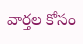వార్తల కోసం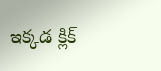ఇక్కడ క్లిక్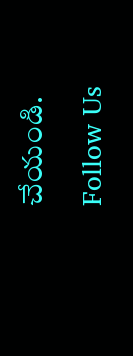చేయండి.

Follow Us